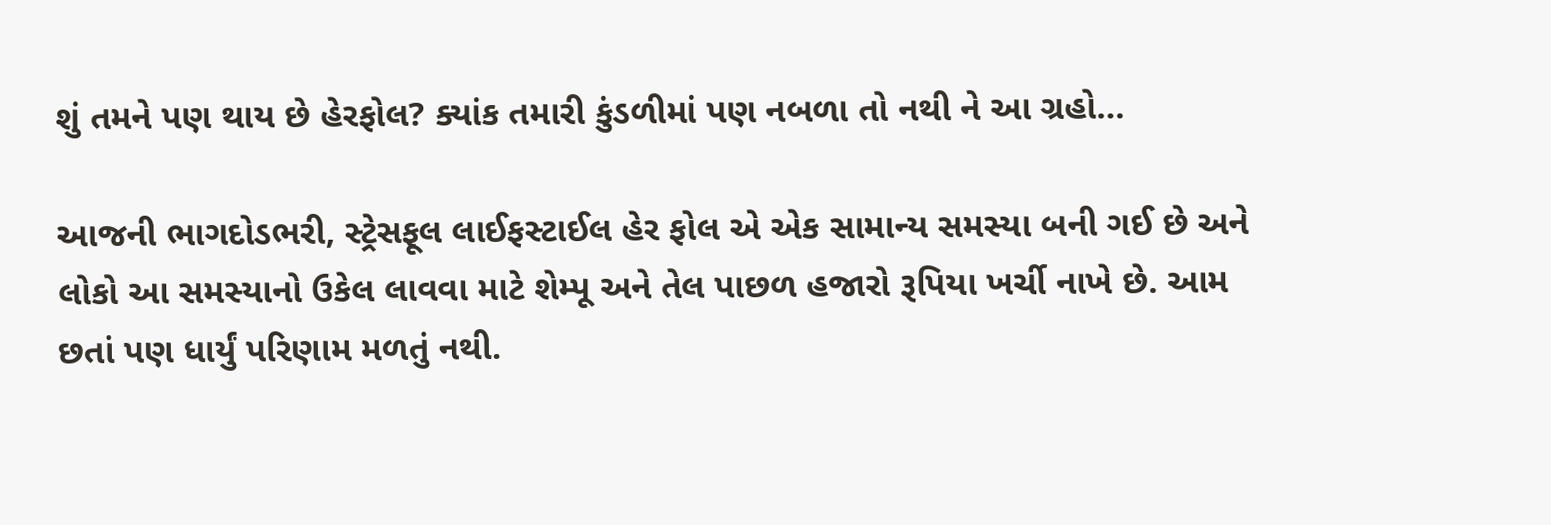શું તમને પણ થાય છે હેરફોલ? ક્યાંક તમારી કુંડળીમાં પણ નબળા તો નથી ને આ ગ્રહો…

આજની ભાગદોડભરી, સ્ટ્રેસફૂલ લાઈફસ્ટાઈલ હેર ફોલ એ એક સામાન્ય સમસ્યા બની ગઈ છે અને લોકો આ સમસ્યાનો ઉકેલ લાવવા માટે શેમ્પૂ અને તેલ પાછળ હજારો રૂપિયા ખર્ચી નાખે છે. આમ છતાં પણ ધાર્યું પરિણામ મળતું નથી.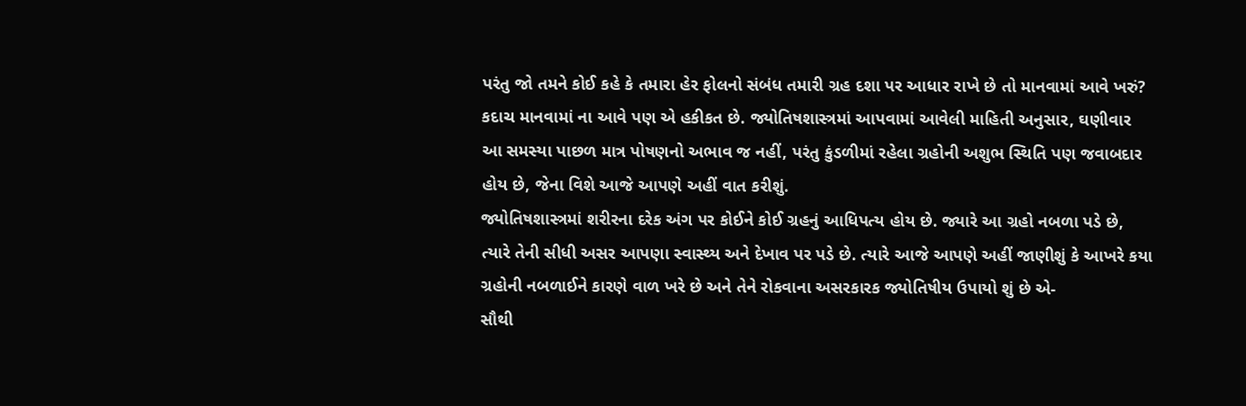પરંતુ જો તમને કોઈ કહે કે તમારા હેર ફોલનો સંબંધ તમારી ગ્રહ દશા પર આધાર રાખે છે તો માનવામાં આવે ખરું? કદાચ માનવામાં ના આવે પણ એ હકીકત છે. જ્યોતિષશાસ્ત્રમાં આપવામાં આવેલી માહિતી અનુસાર, ઘણીવાર આ સમસ્યા પાછળ માત્ર પોષણનો અભાવ જ નહીં, પરંતુ કુંડળીમાં રહેલા ગ્રહોની અશુભ સ્થિતિ પણ જવાબદાર હોય છે, જેના વિશે આજે આપણે અહીં વાત કરીશું.
જ્યોતિષશાસ્ત્રમાં શરીરના દરેક અંગ પર કોઈને કોઈ ગ્રહનું આધિપત્ય હોય છે. જ્યારે આ ગ્રહો નબળા પડે છે, ત્યારે તેની સીધી અસર આપણા સ્વાસ્થ્ય અને દેખાવ પર પડે છે. ત્યારે આજે આપણે અહીં જાણીશું કે આખરે કયા ગ્રહોની નબળાઈને કારણે વાળ ખરે છે અને તેને રોકવાના અસરકારક જ્યોતિષીય ઉપાયો શું છે એ-
સૌથી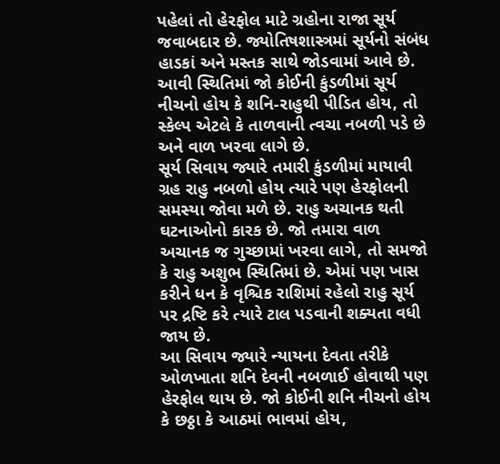પહેલાં તો હેરફોલ માટે ગ્રહોના રાજા સૂર્ય જવાબદાર છે. જ્યોતિષશાસ્ત્રમાં સૂર્યનો સંબંધ હાડકાં અને મસ્તક સાથે જોડવામાં આવે છે. આવી સ્થિતિમાં જો કોઈની કુંડળીમાં સૂર્ય નીચનો હોય કે શનિ-રાહુથી પીડિત હોય, તો સ્કેલ્પ એટલે કે તાળવાની ત્વચા નબળી પડે છે અને વાળ ખરવા લાગે છે.
સૂર્ય સિવાય જ્યારે તમારી કુંડળીમાં માયાવી ગ્રહ રાહુ નબળો હોય ત્યારે પણ હેરફોલની સમસ્યા જોવા મળે છે. રાહુ અચાનક થતી ઘટનાઓનો કારક છે. જો તમારા વાળ અચાનક જ ગુચ્છામાં ખરવા લાગે, તો સમજો કે રાહુ અશુભ સ્થિતિમાં છે. એમાં પણ ખાસ કરીને ધન કે વૃશ્ચિક રાશિમાં રહેલો રાહુ સૂર્ય પર દ્રષ્ટિ કરે ત્યારે ટાલ પડવાની શક્યતા વધી જાય છે.
આ સિવાય જ્યારે ન્યાયના દેવતા તરીકે ઓળખાતા શનિ દેવની નબળાઈ હોવાથી પણ હેરફોલ થાય છે. જો કોઈની શનિ નીચનો હોય કે છઠ્ઠા કે આઠમાં ભાવમાં હોય,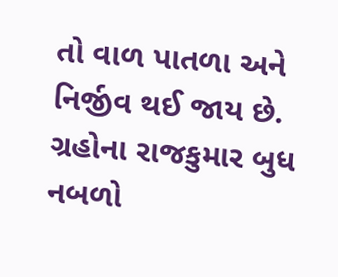તો વાળ પાતળા અને નિર્જીવ થઈ જાય છે. ગ્રહોના રાજકુમાર બુધ નબળો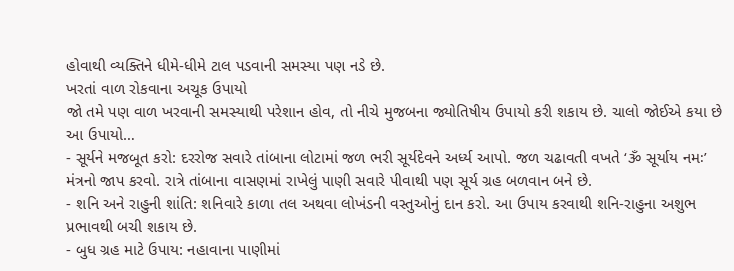હોવાથી વ્યક્તિને ધીમે-ધીમે ટાલ પડવાની સમસ્યા પણ નડે છે.
ખરતાં વાળ રોકવાના અચૂક ઉપાયો
જો તમે પણ વાળ ખરવાની સમસ્યાથી પરેશાન હોવ, તો નીચે મુજબના જ્યોતિષીય ઉપાયો કરી શકાય છે. ચાલો જોઈએ કયા છે આ ઉપાયો…
- સૂર્યને મજબૂત કરો: દરરોજ સવારે તાંબાના લોટામાં જળ ભરી સૂર્યદેવને અર્ધ્ય આપો. જળ ચઢાવતી વખતે ‘ૐ સૂર્યાય નમઃ’ મંત્રનો જાપ કરવો. રાત્રે તાંબાના વાસણમાં રાખેલું પાણી સવારે પીવાથી પણ સૂર્ય ગ્રહ બળવાન બને છે.
- શનિ અને રાહુની શાંતિ: શનિવારે કાળા તલ અથવા લોખંડની વસ્તુઓનું દાન કરો. આ ઉપાય કરવાથી શનિ-રાહુના અશુભ પ્રભાવથી બચી શકાય છે.
- બુધ ગ્રહ માટે ઉપાય: નહાવાના પાણીમાં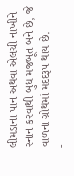લીમડાના પાન અથવા એલચી નાખીને સ્નાન કરવાથી બુધ મજબૂત બને છે, જે વાળના ગ્રોથમાં મદદરૂપ થાય છે.
-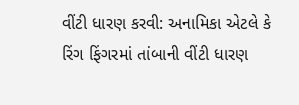વીંટી ધારણ કરવી: અનામિકા એટલે કે રિંગ ફિંગરમાં તાંબાની વીંટી ધારણ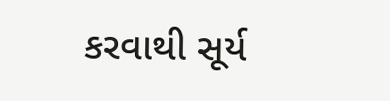કરવાથી સૂર્ય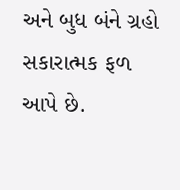અને બુધ બંને ગ્રહો સકારાત્મક ફળ આપે છે.